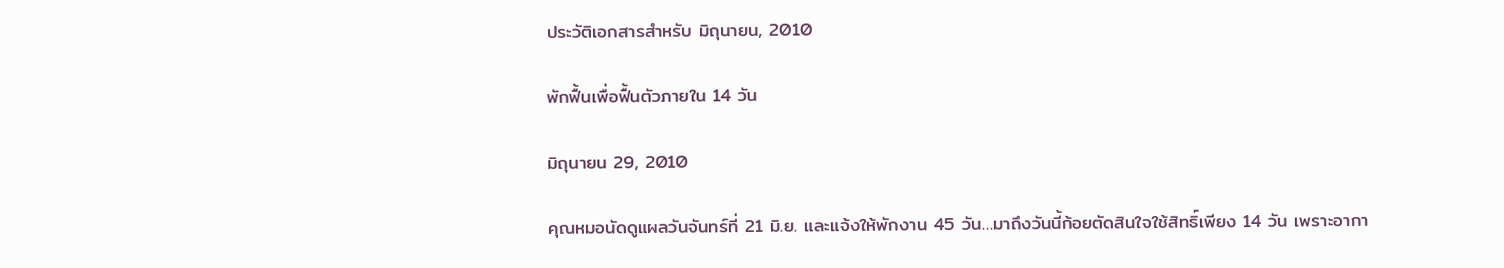ประวัติเอกสารสำหรับ มิถุนายน, 2010

พักฟื้นเพื่อฟื้นตัวภายใน 14 วัน

มิถุนายน 29, 2010

คุณหมอนัดดูแผลวันจันทร์ที่ 21 มิ.ย. และแจ้งให้พักงาน 45 วัน…มาถึงวันนี้ก้อยตัดสินใจใช้สิทธิ์เพียง 14 วัน เพราะอากา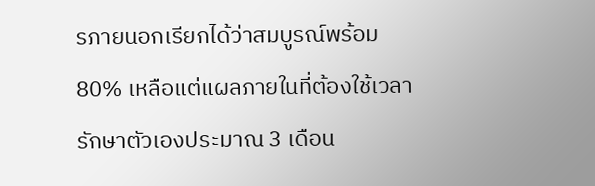รภายนอกเรียกได้ว่าสมบูรณ์พร้อม 80% เหลือแต่แผลภายในที่ต้องใช้เวลารักษาตัวเองประมาณ 3 เดือน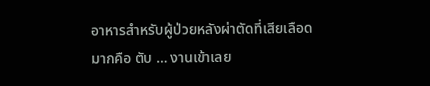อาหารสำหรับผู้ป่วยหลังผ่าตัดที่เสียเลือดมากคือ ตับ … งานเข้าเลย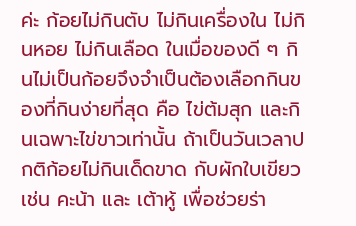ค่ะ ก้อยไม่กินตับ ไม่กินเครื่องใน ไม่กินหอย ไม่กินเลือด ในเมื่อของดี ๆ กินไม่เป็นก้อยจึงจำเป็นต้องเลือกกินของที่กินง่ายที่สุด คือ ไข่ต้มสุก และกินเฉพาะไข่ขาวเท่านั้น ถ้าเป็นวันเวลาปกติก้อยไม่กินเด็ดขาด กับผักใบเขียว เช่น คะน้า และ เต้าหู้ เพื่อช่วยร่า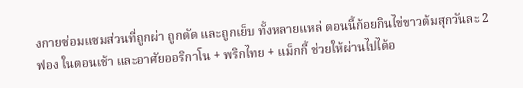งกายซ่อมแซมส่วนที่ถูกผ่า ถูกตัด และถูกเย็บ ทั้งหลายแหล่ ตอนนี้ก้อยกินไข่ขาวต้มสุกวันละ 2 ฟอง ในตอนเช้า และอาศัยออริกาโน + พริกไทย + แม็กกี้ ช่วยให้ผ่านไปได้อ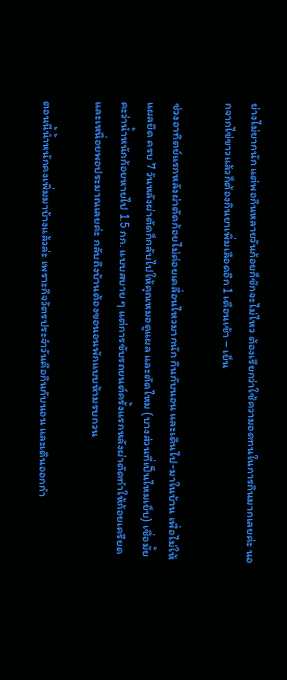ย่างไม่ยากนัก แต่พอกินหลายวันก้อยก็ชักจะไม่ไหว ต้องเรียกว่าใช้ความอดทนในการกินมากเลยค่ะ นอกจากไข่ขาวแล้วก็ต้องกินยาเพิ่มเลือดอีก 1 เดือนเช้า – เย็น

ช่วงอาทิตย์แรกหลังผ่าตัดก้อยไม่ค่อยเคลื่อนไหวมากนัก กินกับนอน และเดินไป-มาในบ้าน เพื่อไม่ให้แผลยึด ครบ 7 วันหลังผ่าตัดก็กลับไปให้คุณหมอดูแผล และตัดไหม (บางส่วนที่เป็นไหมเย็บ) เชื่อมั้ยคะว่าน้ำหนักก้อยหายไป 1.5 กก. แบบสบาย ๆ แต่การขับรถยนต์ครั้งแรกหลังผ่าตัดทำให้ก้อยเครียดและเหนื่อยพอประมาณเลยค่ะ กลับถึงบ้านต้องขอนอนพักแบบห้ามรบกวน

ตอนนี้น้ำหนักคงเพิ่มมาบ้างแล้วล่ะ เพราะกิจวัตรประจำวันคือกินกับนอน และเดินออกกำ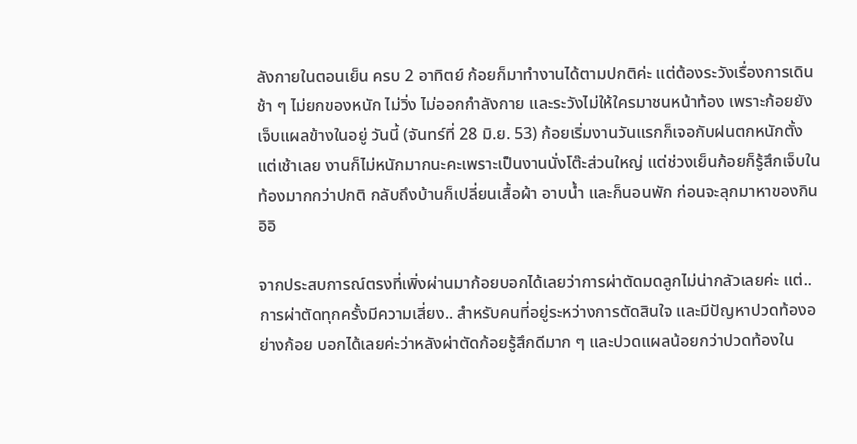ลังกายในตอนเย็น ครบ 2 อาทิตย์ ก้อยก็มาทำงานได้ตามปกติค่ะ แต่ต้องระวังเรื่องการเดินช้า ๆ ไม่ยกของหนัก ไม่วิ่ง ไม่ออกกำลังกาย และระวังไม่ให้ใครมาชนหน้าท้อง เพราะก้อยยังเจ็บแผลข้างในอยู่ วันนี้ (จันทร์ที่ 28 มิ.ย. 53) ก้อยเริ่มงานวันแรกก็เจอกับฝนตกหนักตั้งแต่เช้าเลย งานก็ไม่หนักมากนะคะเพราะเป็นงานนั่งโต๊ะส่วนใหญ่ แต่ช่วงเย็นก้อยก็รู้สึกเจ็บในท้องมากกว่าปกติ กลับถึงบ้านก็เปลี่ยนเสื้อผ้า อาบน้ำ และก็นอนพัก ก่อนจะลุกมาหาของกิน อิอิ

จากประสบการณ์ตรงที่เพิ่งผ่านมาก้อยบอกได้เลยว่าการผ่าตัดมดลูกไม่น่ากลัวเลยค่ะ แต่..การผ่าตัดทุกครั้งมีความเสี่ยง.. สำหรับคนที่อยู่ระหว่างการตัดสินใจ และมีปัญหาปวดท้องอย่างก้อย บอกได้เลยค่ะว่าหลังผ่าตัดก้อยรู้สึกดีมาก ๆ และปวดแผลน้อยกว่าปวดท้องใน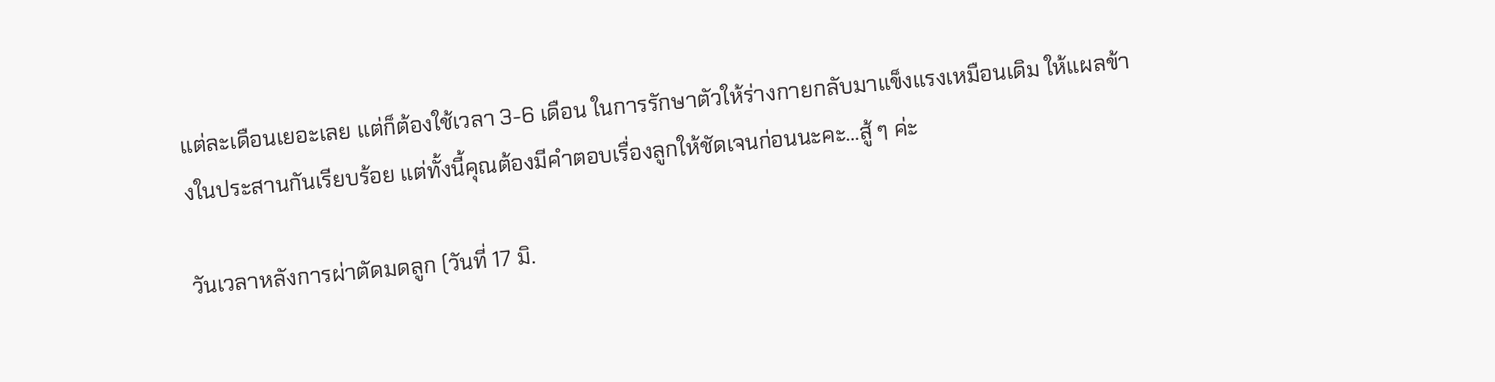แต่ละเดือนเยอะเลย แต่ก็ต้องใช้เวลา 3-6 เดือน ในการรักษาตัวให้ร่างกายกลับมาแข็งแรงเหมือนเดิม ให้แผลข้างในประสานกันเรียบร้อย แต่ทั้งนี้คุณต้องมีคำตอบเรื่องลูกให้ชัดเจนก่อนนะคะ…สู้ ๆ ค่ะ

วันเวลาหลังการผ่าตัดมดลูก (วันที่ 17 มิ.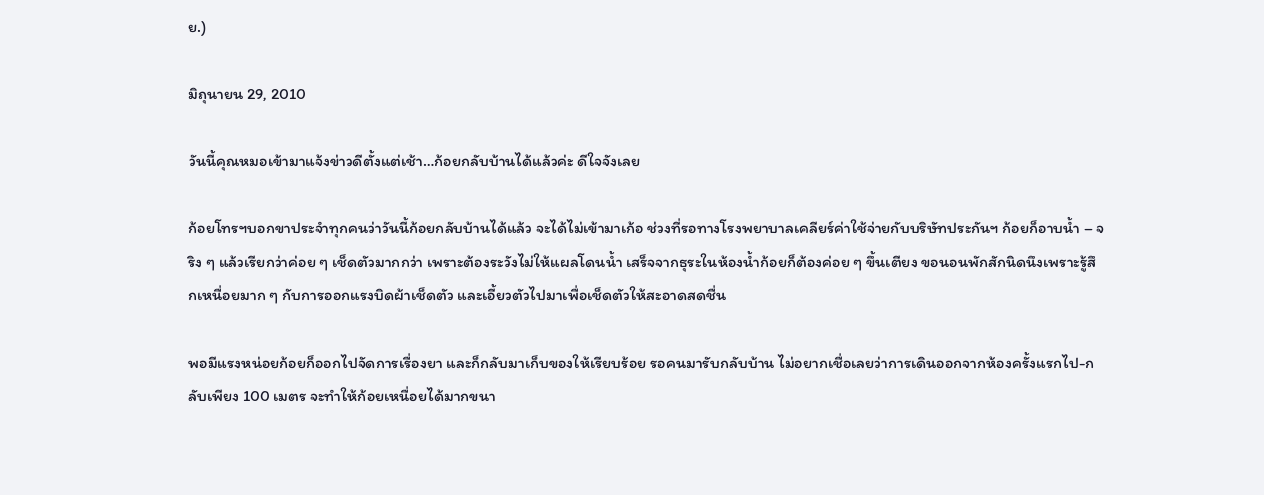ย.)

มิถุนายน 29, 2010

วันนี้คุณหมอเข้ามาแจ้งข่าวดีตั้งแต่เช้า…ก้อยกลับบ้านได้แล้วค่ะ ดีใจจังเลย

ก้อยโทรฯบอกขาประจำทุกคนว่าวันนี้ก้อยกลับบ้านได้แล้ว จะได้ไม่เข้ามาเก้อ ช่วงที่รอทางโรงพยาบาลเคลียร์ค่าใช้จ่ายกับบริษัทประกันฯ ก้อยก็อาบน้ำ – จริง ๆ แล้วเรียกว่าค่อย ๆ เช็ดตัวมากกว่า เพราะต้องระวังไม่ให้แผลโดนน้ำ เสร็จจากธุระในห้องน้ำก้อยก็ต้องค่อย ๆ ขึ้นเตียง ขอนอนพักสักนิดนึงเพราะรู้สึกเหนื่อยมาก ๆ กับการออกแรงบิดผ้าเช็ดตัว และเอี้ยวตัวไปมาเพื่อเช็ดตัวให้สะอาดสดชื่น

พอมีแรงหน่อยก้อยก็ออกไปจัดการเรื่องยา และก็กลับมาเก็บของให้เรียบร้อย รอคนมารับกลับบ้าน ไม่อยากเชื่อเลยว่าการเดินออกจากห้องครั้งแรกไป-กลับเพียง 100 เมตร จะทำให้ก้อยเหนื่อยได้มากขนา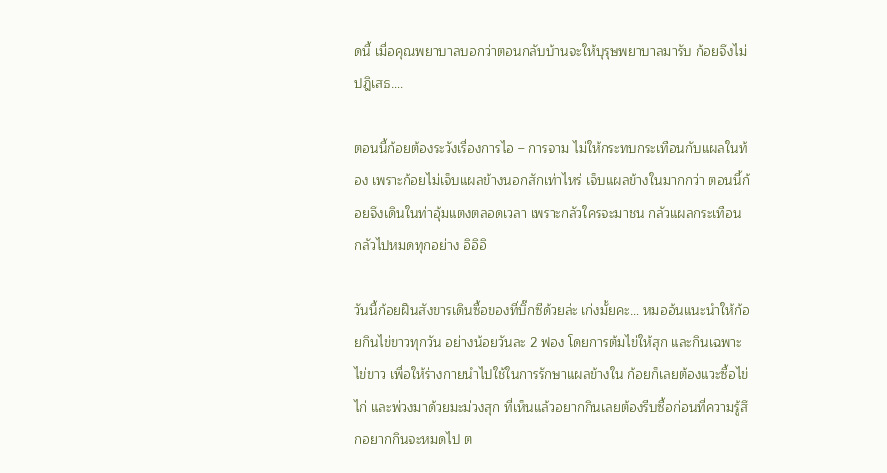ดนี้ เมื่อคุณพยาบาลบอกว่าตอนกลับบ้านจะให้บุรุษพยาบาลมารับ ก้อยจึงไม่ปฎิเสธ….

ตอนนี้ก้อยต้องระวังเรื่องการไอ – การจาม ไม่ให้กระทบกระเทือนกับแผลในท้อง เพราะก้อยไม่เจ็บแผลข้างนอกสักเท่าไหร่ เจ็บแผลข้างในมากกว่า ตอนนี้ก้อยจึงเดินในท่าอุ้มแตงตลอดเวลา เพราะกลัวใครจะมาชน กลัวแผลกระเทือน กลัวไปหมดทุกอย่าง อิอิอิ

วันนี้ก้อยฝืนสังขารเดินซื้อของที่บิ๊กซีด้วยล่ะ เก่งมั้ยคะ… หมออ้นแนะนำให้ก้อยกินไข่ขาวทุกวัน อย่างน้อยวันละ 2 ฟอง โดยการต้มไข่ให้สุก และกินเฉพาะไข่ขาว เพื่อให้ร่างกายนำไปใช้ในการรักษาแผลข้างใน ก้อยก็เลยต้องแวะซื้อไข่ไก่ และพ่วงมาด้วยมะม่วงสุก ที่เห็นแล้วอยากกินเลยต้องรีบซื้อก่อนที่ความรู้สึกอยากกินจะหมดไป ต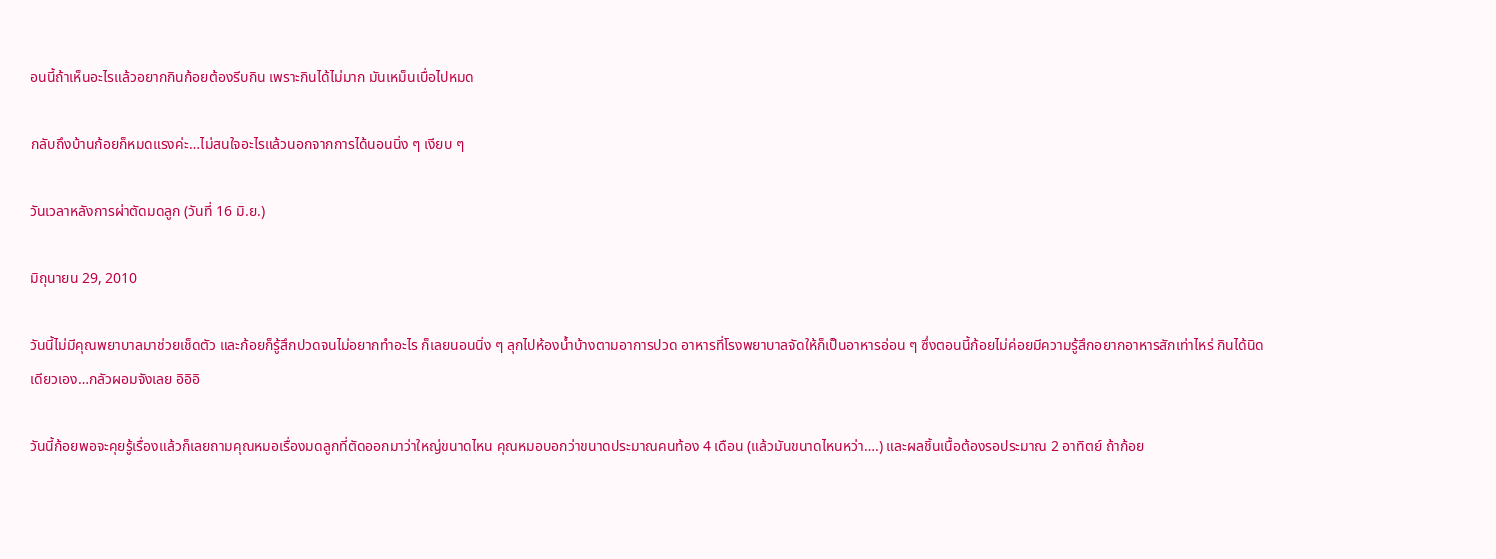อนนี้ถ้าเห็นอะไรแล้วอยากกินก้อยต้องรีบกิน เพราะกินได้ไม่มาก มันเหม็นเบื่อไปหมด

กลับถึงบ้านก้อยก็หมดแรงค่ะ…ไม่สนใจอะไรแล้วนอกจากการได้นอนนิ่ง ๆ เงียบ ๆ

วันเวลาหลังการผ่าตัดมดลูก (วันที่ 16 มิ.ย.)

มิถุนายน 29, 2010

วันนี้ไม่มีคุณพยาบาลมาช่วยเช็ดตัว และก้อยก็รู้สึกปวดจนไม่อยากทำอะไร ก็เลยนอนนิ่ง ๆ ลุกไปห้องน้ำบ้างตามอาการปวด อาหารที่โรงพยาบาลจัดให้ก็เป็นอาหารอ่อน ๆ ซึ่งตอนนี้ก้อยไม่ค่อยมีความรู้สึกอยากอาหารสักเท่าไหร่ กินได้นิดเดียวเอง…กลัวผอมจังเลย อิอิอิ

วันนี้ก้อยพอจะคุยรู้เรื่องแล้วก็เลยถามคุณหมอเรื่องมดลูกที่ตัดออกมาว่าใหญ่ขนาดไหน คุณหมอบอกว่าขนาดประมาณคนท้อง 4 เดือน (แล้วมันขนาดไหนหว่า….) และผลชิ้นเนื้อต้องรอประมาณ 2 อาทิตย์ ถ้าก้อย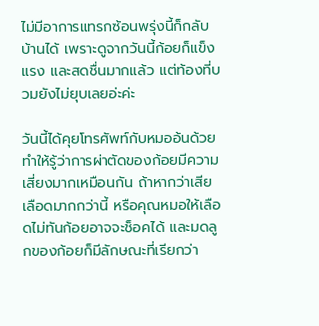ไม่มีอาการแทรกซ้อนพรุ่งนี้ก็กลับบ้านได้ เพราะดูจากวันนี้ก้อยก็แข็งแรง และสดชื่นมากแล้ว แต่ท้องที่บวมยังไม่ยุบเลยอ่ะค่ะ

วันนี้ได้คุยโทรศัพท์กับหมออ้นด้วย ทำให้รู้ว่าการผ่าตัดของก้อยมีความเสี่ยงมากเหมือนกัน ถ้าหากว่าเสียเลือดมากกว่านี้ หรือคุณหมอให้เลือดไม่ทันก้อยอาจจะช็อคได้ และมดลูกของก้อยก็มีลักษณะที่เรียกว่า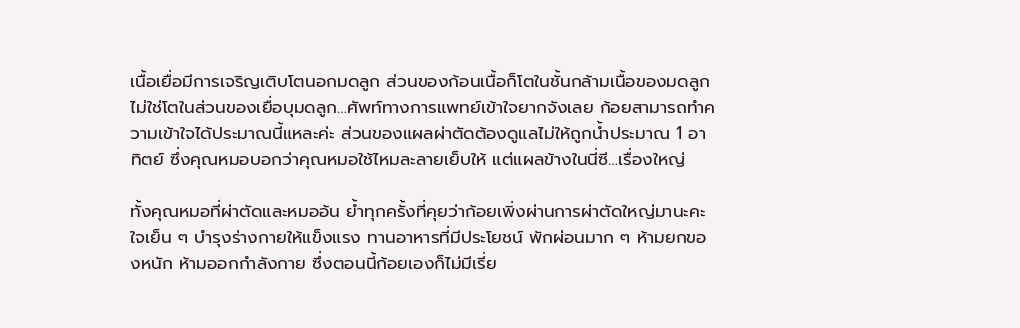เนื้อเยื่อมีการเจริญเติบโตนอกมดลูก ส่วนของก้อนเนื้อก็โตในชั้นกล้ามเนื้อของมดลูก ไม่ใช่โตในส่วนของเยื่อบุมดลูก…ศัพท์ทางการแพทย์เข้าใจยากจังเลย ก้อยสามารถทำความเข้าใจได้ประมาณนี้แหละค่ะ ส่วนของแผลผ่าตัดต้องดูแลไม่ให้ถูกน้ำประมาณ 1 อาทิตย์ ซึ่งคุณหมอบอกว่าคุณหมอใช้ไหมละลายเย็บให้ แต่แผลข้างในนี่ซี…เรื่องใหญ่

ทั้งคุณหมอที่ผ่าตัดและหมออ้น ย้ำทุกครั้งที่คุยว่าก้อยเพิ่งผ่านการผ่าตัดใหญ่มานะคะ ใจเย็น ๆ บำรุงร่างกายให้แข็งแรง ทานอาหารที่มีประโยชน์ พักผ่อนมาก ๆ ห้ามยกของหนัก ห้ามออกกำลังกาย ซึ่งตอนนี้ก้อยเองก็ไม่มีเรี่ย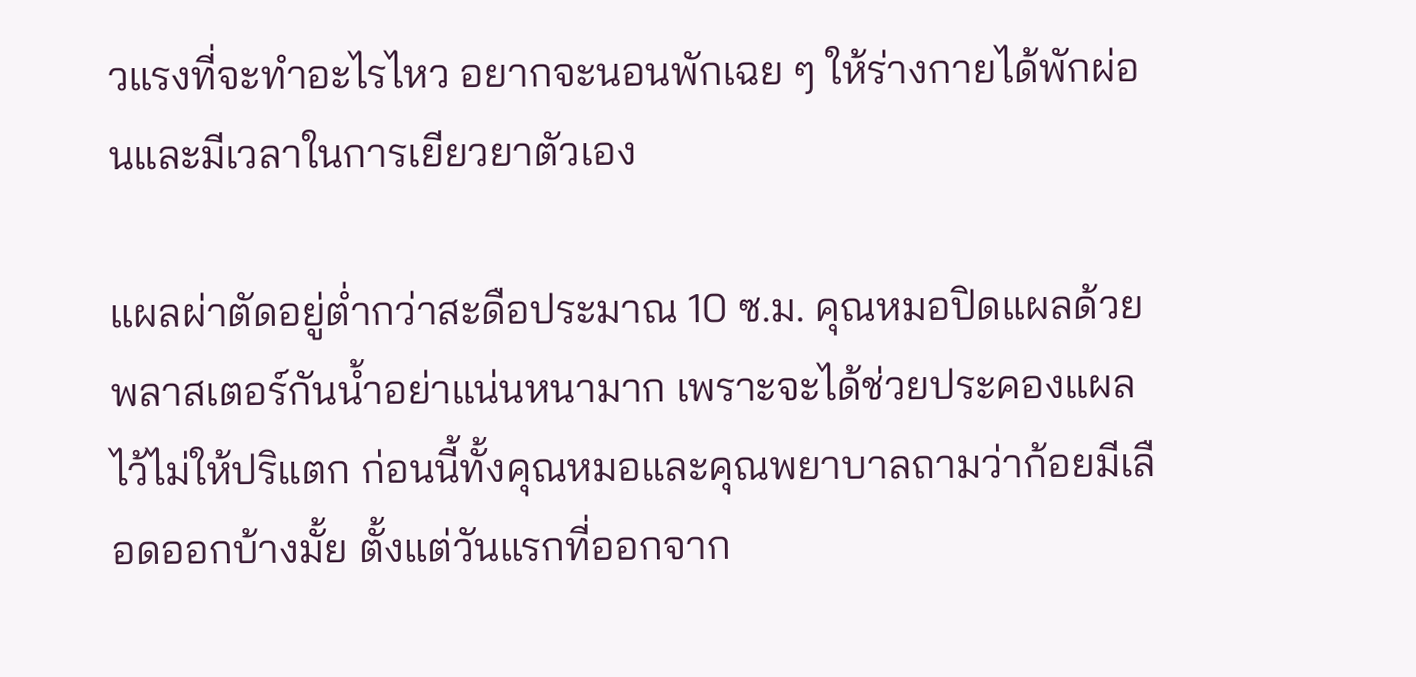วแรงที่จะทำอะไรไหว อยากจะนอนพักเฉย ๆ ให้ร่างกายได้พักผ่อนและมีเวลาในการเยียวยาตัวเอง

แผลผ่าตัดอยู่ต่ำกว่าสะดือประมาณ 10 ซ.ม. คุณหมอปิดแผลด้วยพลาสเตอร์กันน้ำอย่าแน่นหนามาก เพราะจะได้ช่วยประคองแผลไว้ไม่ให้ปริแตก ก่อนนี้ทั้งคุณหมอและคุณพยาบาลถามว่าก้อยมีเลือดออกบ้างมั้ย ตั้งแต่วันแรกที่ออกจาก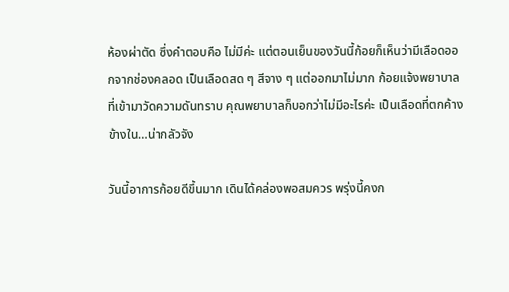ห้องผ่าตัด ซึ่งคำตอบคือ ไม่มีค่ะ แต่ตอนเย็นของวันนี้ก้อยก็เห็นว่ามีเลือดออกจากช่องคลอด เป็นเลือดสด ๆ สีจาง ๆ แต่ออกมาไม่มาก ก้อยแจ้งพยาบาลที่เข้ามาวัดความดันทราบ คุณพยาบาลก็บอกว่าไม่มีอะไรค่ะ เป็นเลือดที่ตกค้างข้างใน…น่ากลัวจัง

วันนี้อาการก้อยดีขึ้นมาก เดินได้คล่องพอสมควร พรุ่งนี้คงก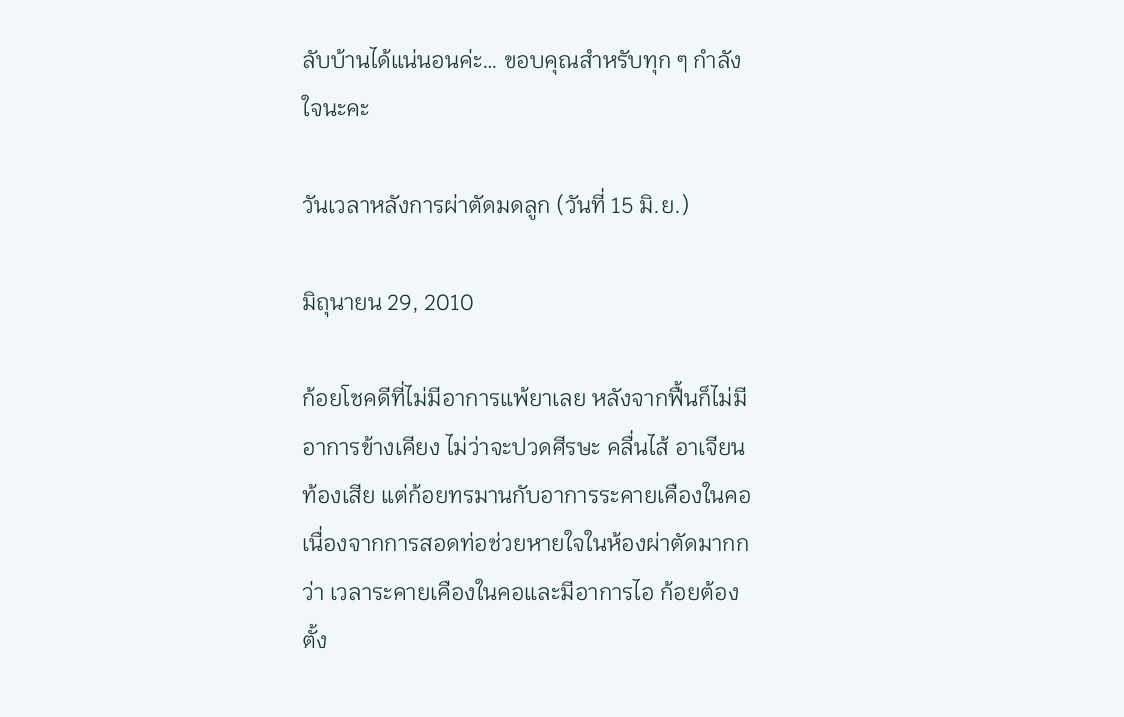ลับบ้านได้แน่นอนค่ะ… ขอบคุณสำหรับทุก ๆ กำลังใจนะคะ

วันเวลาหลังการผ่าตัดมดลูก (วันที่ 15 มิ.ย.)

มิถุนายน 29, 2010

ก้อยโชคดีที่ไม่มีอาการแพ้ยาเลย หลังจากฟื้นก็ไม่มีอาการข้างเคียง ไม่ว่าจะปวดศีรษะ คลื่นไส้ อาเจียน ท้องเสีย แต่ก้อยทรมานกับอาการระคายเคืองในคอ เนื่องจากการสอดท่อช่วยหายใจในห้องผ่าตัดมากกว่า เวลาระคายเคืองในคอและมีอาการไอ ก้อยต้องตั้ง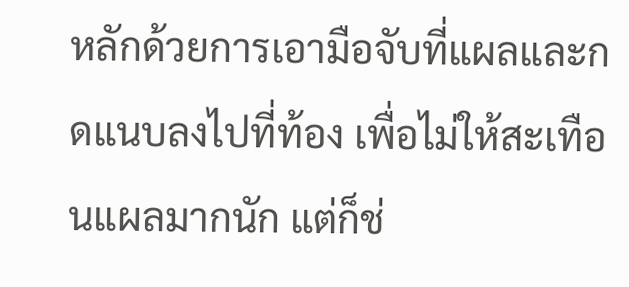หลักด้วยการเอามือจับที่แผลและกดแนบลงไปที่ท้อง เพื่อไม่ให้สะเทือนแผลมากนัก แต่ก็ช่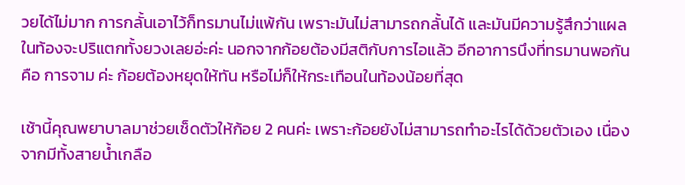วยได้ไม่มาก การกลั้นเอาไว้ก็ทรมานไม่แพ้กัน เพราะมันไม่สามารถกลั้นได้ และมันมีความรู้สึกว่าแผลในท้องจะปริแตกทั้งยวงเลยอ่ะค่ะ นอกจากก้อยต้องมีสติกับการไอแล้ว อีกอาการนึงที่ทรมานพอกันคือ การจาม ค่ะ ก้อยต้องหยุดให้ทัน หรือไม่ก็ให้กระเทือนในท้องน้อยที่สุด

เช้านี้คุณพยาบาลมาช่วยเช็ดตัวให้ก้อย 2 คนค่ะ เพราะก้อยยังไม่สามารถทำอะไรได้ด้วยตัวเอง เนื่องจากมีทั้งสายน้ำเกลือ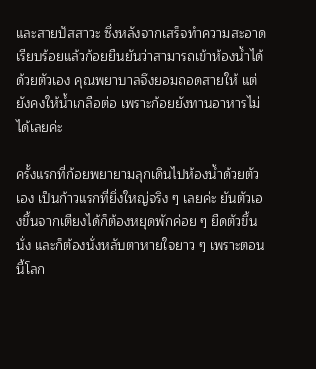และสายปัสสาวะ ซึ่งหลังจากเสร็จทำความสะอาดเรียบร้อยแล้วก้อยยืนยันว่าสามารถเข้าห้องน้ำได้ด้วยตัวเอง คุณพยาบาลจึงยอมถอดสายให้ แต่ยังคงให้น้ำเกลือต่อ เพราะก้อยยังทานอาหารไม่ได้เลยค่ะ

ครั้งแรกที่ก้อยพยายามลุกเดินไปห้องน้ำด้วยตัวเอง เป็นก้าวแรกที่ยิ่งใหญ่จริง ๆ เลยค่ะ ยันตัวเองขึ้นจากเตียงได้ก็ต้องหยุดพักค่อย ๆ ยืดตัวขึ้นนั่ง และก็ต้องนั่งหลับตาหายใจยาว ๆ เพราะตอนนี้โลก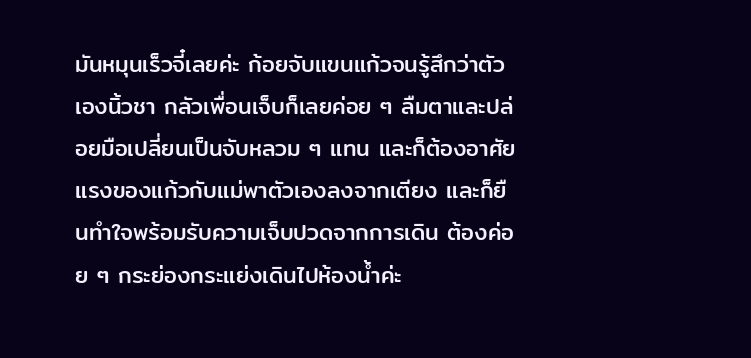มันหมุนเร็วจี๋เลยค่ะ ก้อยจับแขนแก้วจนรู้สึกว่าตัวเองนิ้วชา กลัวเพื่อนเจ็บก็เลยค่อย ๆ ลืมตาและปล่อยมือเปลี่ยนเป็นจับหลวม ๆ แทน และก็ต้องอาศัยแรงของแก้วกับแม่พาตัวเองลงจากเตียง และก็ยืนทำใจพร้อมรับความเจ็บปวดจากการเดิน ต้องค่อย ๆ กระย่องกระแย่งเดินไปห้องน้ำค่ะ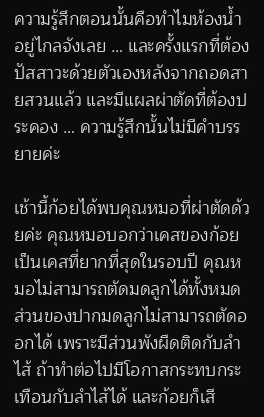ความรู้สึกตอนนั้นคือทำไมห้องน้ำอยู่ไกลจังเลย … และครั้งแรกที่ต้องปัสสาวะด้วยตัวเองหลังจากถอดสายสวนแล้ว และมีแผลผ่าตัดที่ต้องประคอง … ความรู้สึกนั้นไม่มีคำบรรยายค่ะ

เช้านี้ก้อยได้พบคุณหมอที่ผ่าตัดด้วยค่ะ คุณหมอบอกว่าเคสของก้อยเป็นเคสที่ยากที่สุดในรอบปี คุณหมอไม่สามารถตัดมดลูกได้ทั้งหมด ส่วนของปากมดลูกไม่สามารถตัดออกได้ เพราะมีส่วนพังผืดติดกับลำไส้ ถ้าทำต่อไปมีโอกาสกระทบกระเทือนกับลำไส้ได้ และก้อยก็เสี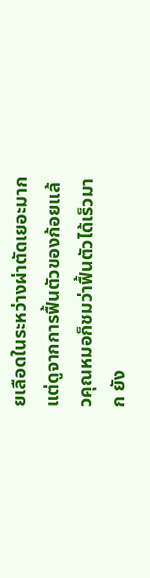ยเลือดในระหว่างผ่าตัดเยอะมาก แต่ดูจากการฟื้นตัวของก้อยแล้วคุณหมอก็ชมว่าฟื้นตัวได้เร็วมาก ยัง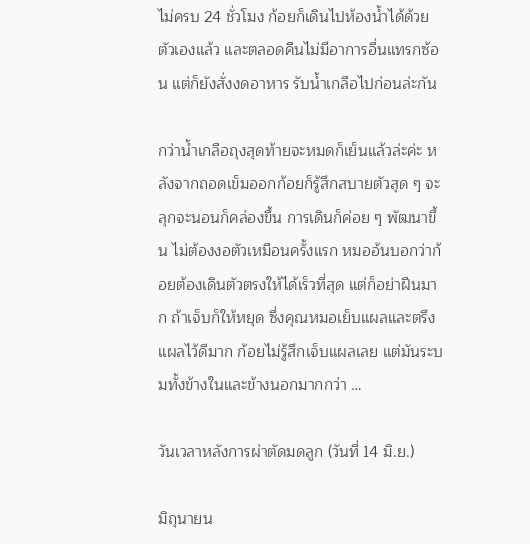ไม่ครบ 24 ชั่วโมง ก้อยก็เดินไปห้องน้ำได้ด้วยตัวเองแล้ว และตลอดคืนไม่มีอาการอื่นแทรกซ้อน แต่ก็ยังสั่งงดอาหาร รับน้ำเกลือไปก่อนล่ะกัน

กว่าน้ำเกลือถุงสุดท้ายจะหมดก็เย็นแล้วล่ะค่ะ หลังจากถอดเข็มออกก้อยก็รู้สึกสบายตัวสุด ๆ จะลุกจะนอนก็คล่องขึ้น การเดินก็ค่อย ๆ พัฒนาขึ้น ไม่ต้องงอตัวเหมือนครั้งแรก หมออ้นบอกว่าก้อยต้องเดินตัวตรงให้ได้เร็วที่สุด แต่ก็อย่าฝืนมาก ถ้าเจ็บก็ให้หยุด ซึ่งคุณหมอเย็บแผลและตรึงแผลไว้ดีมาก ก้อยไม่รู้สึกเจ็บแผลเลย แต่มันระบมทั้งข้างในและข้างนอกมากกว่า …

วันเวลาหลังการผ่าตัดมดลูก (วันที่ 14 มิ.ย.)

มิถุนายน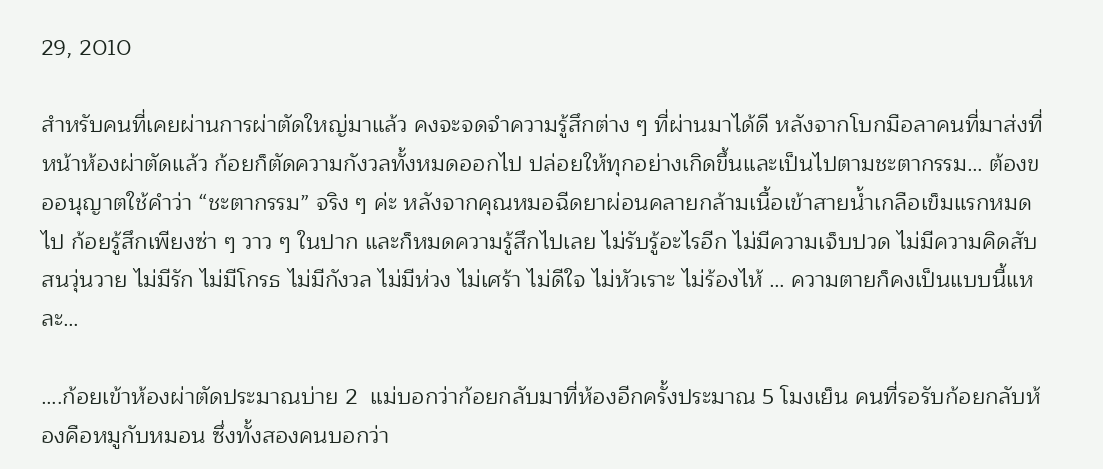29, 2010

สำหรับคนที่เคยผ่านการผ่าตัดใหญ่มาแล้ว คงจะจดจำความรู้สึกต่าง ๆ ที่ผ่านมาได้ดี หลังจากโบกมือลาคนที่มาส่งที่หน้าห้องผ่าตัดแล้ว ก้อยก็ตัดความกังวลทั้งหมดออกไป ปล่อยให้ทุกอย่างเกิดขึ้นและเป็นไปตามชะตากรรม… ต้องขออนุญาตใช้คำว่า “ชะตากรรม” จริง ๆ ค่ะ หลังจากคุณหมอฉีดยาผ่อนคลายกล้ามเนื้อเข้าสายน้ำเกลือเข็มแรกหมดไป ก้อยรู้สึกเพียงซ่า ๆ วาว ๆ ในปาก และก็หมดความรู้สึกไปเลย ไม่รับรู้อะไรอีก ไม่มีความเจ็บปวด ไม่มีความคิดสับสนวุ่นวาย ไม่มีรัก ไม่มีโกรธ ไม่มีกังวล ไม่มีห่วง ไม่เศร้า ไม่ดีใจ ไม่หัวเราะ ไม่ร้องไห้ … ความตายก็คงเป็นแบบนี้แหละ…

….ก้อยเข้าห้องผ่าตัดประมาณบ่าย 2  แม่บอกว่าก้อยกลับมาที่ห้องอีกครั้งประมาณ 5 โมงเย็น คนที่รอรับก้อยกลับห้องคือหมูกับหมอน ซึ่งทั้งสองคนบอกว่า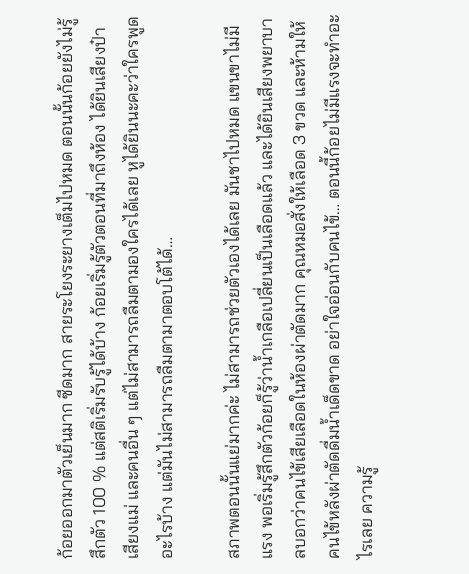ก้อยออกมาตัวเย็นมาก ซีดมาก สายระโยงระยางเต็มไปหมด ตอนนั้นก้อยยังไม่รู้สึกตัว 100 % แต่สติเริ่มรับรู้ได้บ้าง ก้อยเริ่มรู้ตัวตอนที่มาถึงห้อง ได้ยินเสียงป๋า เสียงแม่ และคนอื่น ๆ แต่ไม่สามารถลืมตามองใครได้เลย หูได้ยินนะคะว่าใครพูดอะไรบ้าง แต่มันไม่สามารถลืมตามาตอบโต้ได้…

สภาพตอนนั้นแย่มากค่ะ ไม่สามารถช่วยตัวเองได้เลย มันชาไปหมด แขนขาไม่มีแรง พอเริ่มรู้สึกตัวก้อยก็รู้ว่าน้ำเกลือเปลี่ยนเป็นเลือดแล้ว และได้ยินเสียงพยาบาลบอกว่าคนไข้เสียเลือดในห้องผ่าตัดมาก คุณหมอสั่งให้เลือด 3 ขวด และห้ามให้คนไข้หลังผ่าตัดดื่มน้ำเด็ดขาด อย่าใจอ่อนกับคนไข้… ตอนนี้ก้อยไม่มีแรงจะทำอะไรเลย ความรู้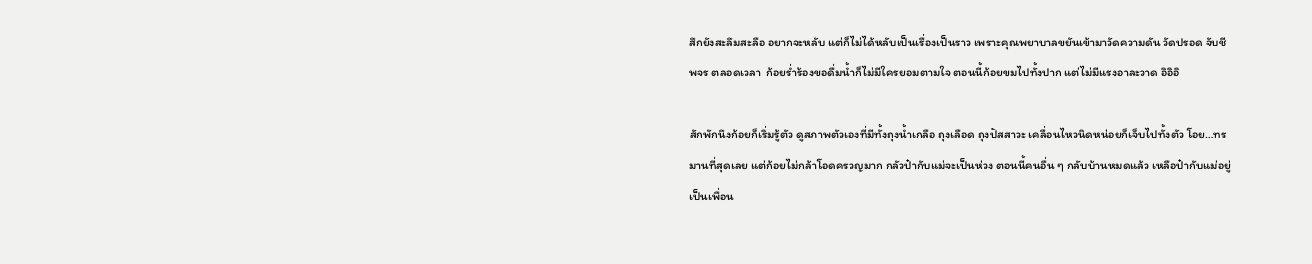สึกยังสะลึมสะลือ อยากจะหลับ แต่ก็ไม่ได้หลับเป็นเรื่องเป็นราว เพราะคุณพยาบาลขยันเข้ามาวัดความดัน วัดปรอด จับชีพจร ตลอดเวลา  ก้อยร่ำร้องขอดื่มน้ำก็ไม่มีใครยอมตามใจ ตอนนี้ก้อยขมไปทั้งปาก แต่ไม่มีแรงอาละวาด อิอิอิ

สักพักนึงก้อยก็เริ่มรู้ตัว ดูสภาพตัวเองที่มีทั้งถุงน้ำเกลือ ถุงเลือด ถุงปัสสาวะ เคลื่อนไหวนิดหน่อยก็เจ็บไปทั้งตัว โอย…ทรมานที่สุดเลย แต่ก้อยไม่กล้าโอดครวญมาก กลัวป๋ากับแม่จะเป็นห่วง ตอนนี้คนอื่น ๆ กลับบ้านหมดแล้ว เหลือป๋ากับแม่อยู่เป็นเพื่อน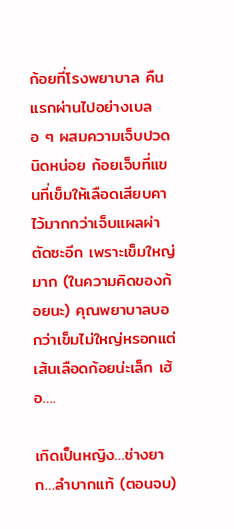ก้อยที่โรงพยาบาล คืนแรกผ่านไปอย่างเบลอ ๆ ผสมความเจ็บปวดนิดหน่อย ก้อยเจ็บที่แขนที่เข็มให้เลือดเสียบคาไว้มากกว่าเจ็บแผลผ่าตัดซะอีก เพราะเข็มใหญ่มาก (ในความคิดของก้อยนะ) คุณพยาบาลบอกว่าเข็มไม่ใหญ่หรอกแต่เส้นเลือดก้อยน่ะเล็ก เฮ้อ….

เกิดเป็นหญิง…ช่างยาก…ลำบากแท้ (ตอนจบ)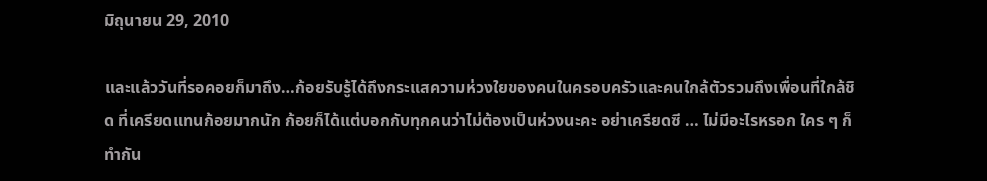มิถุนายน 29, 2010

และแล้ววันที่รอคอยก็มาถึง…ก้อยรับรู้ได้ถึงกระแสความห่วงใยของคนในครอบครัวและคนใกล้ตัวรวมถึงเพื่อนที่ใกล้ชิด ที่เครียดแทนก้อยมากนัก ก้อยก็ได้แต่บอกกับทุกคนว่าไม่ต้องเป็นห่วงนะคะ อย่าเครียดซี … ไม่มีอะไรหรอก ใคร ๆ ก็ทำกัน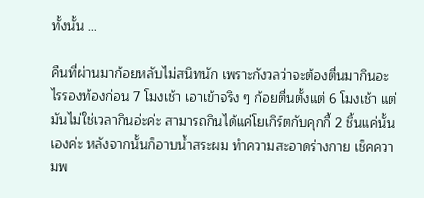ทั้งนั้น …

คืนที่ผ่านมาก้อยหลับไม่สนิทนัก เพราะกังวลว่าจะต้องตื่นมากินอะไรรองท้องก่อน 7 โมงเช้า เอาเข้าจริง ๆ ก้อยตื่นตั้งแต่ 6 โมงเช้า แต่มันไม่ใช่เวลากินอ่ะค่ะ สามารถกินได้แค่โยเกิร์ตกับคุกกี้ 2 ชิ้นแค่นั้นเองค่ะ หลังจากนั้นก็อาบน้ำสระผม ทำความสะอาดร่างกาย เช็คความพ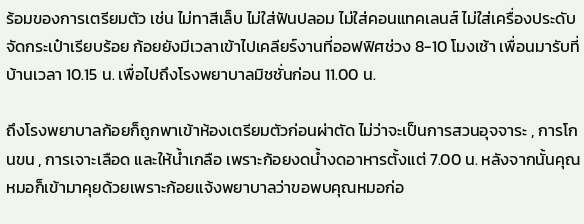ร้อมของการเตรียมตัว เช่น ไม่ทาสีเล็บ ไม่ใส่ฟันปลอม ไม่ใส่คอนแทคเลนส์ ไม่ใส่เครื่องประดับ จัดกระเป๋าเรียบร้อย ก้อยยังมีเวลาเข้าไปเคลียร์งานที่ออฟฟิศช่วง 8-10 โมงเช้า เพื่อนมารับที่บ้านเวลา 10.15 น. เพื่อไปถึงโรงพยาบาลมิชชั่นก่อน 11.00 น.

ถึงโรงพยาบาลก้อยก็ถูกพาเข้าห้องเตรียมตัวก่อนผ่าตัด ไม่ว่าจะเป็นการสวนอุจจาระ , การโกนขน , การเจาะเลือด และให้น้ำเกลือ เพราะก้อยงดน้ำงดอาหารตั้งแต่ 7.00 น. หลังจากนั้นคุณหมอก็เข้ามาคุยด้วยเพราะก้อยแจ้งพยาบาลว่าขอพบคุณหมอก่อ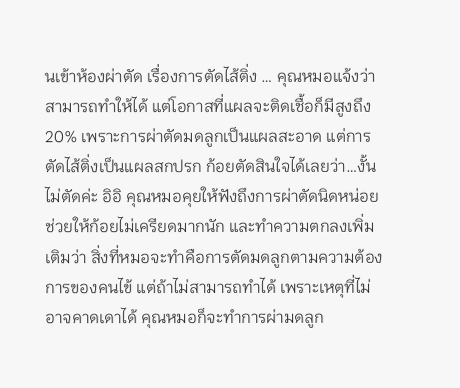นเข้าห้องผ่าตัด เรื่องการตัดไส้ติ่ง … คุณหมอแจ้งว่าสามารถทำให้ได้ แต่โอกาสที่แผลจะติดเชื้อก็มีสูงถึง 20% เพราะการผ่าตัดมดลูกเป็นแผลสะอาด แต่การตัดไส้ติ่งเป็นแผลสกปรก ก้อยตัดสินใจได้เลยว่า…งั้นไม่ตัดค่ะ อิอิ คุณหมอคุยให้ฟังถึงการผ่าตัดนิดหน่อย ช่วยให้ก้อยไม่เครียดมากนัก และทำความตกลงเพิ่มเติมว่า สิ่งที่หมอจะทำคือการตัดมดลูกตามความต้องการของคนไข้ แต่ถ้าไม่สามารถทำได้ เพราะเหตุที่ไม่อาจคาดเดาได้ คุณหมอก็จะทำการผ่ามดลูก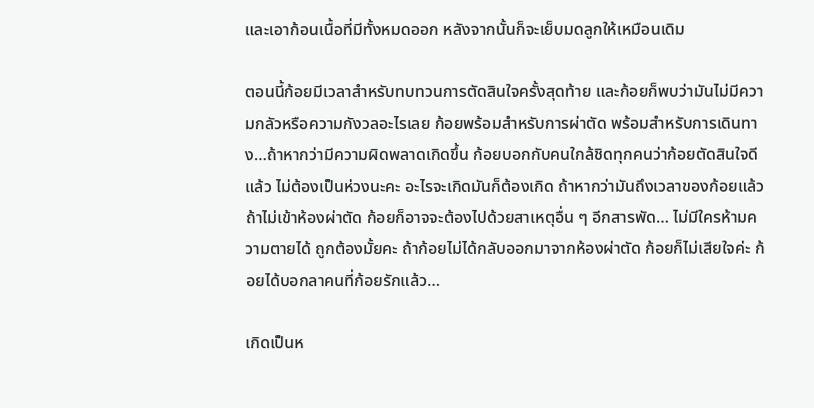และเอาก้อนเนื้อที่มีทั้งหมดออก หลังจากนั้นก็จะเย็บมดลูกให้เหมือนเดิม

ตอนนี้ก้อยมีเวลาสำหรับทบทวนการตัดสินใจครั้งสุดท้าย และก้อยก็พบว่ามันไม่มีความกลัวหรือความกังวลอะไรเลย ก้อยพร้อมสำหรับการผ่าตัด พร้อมสำหรับการเดินทาง…ถ้าหากว่ามีความผิดพลาดเกิดขึ้น ก้อยบอกกับคนใกล้ชิดทุกคนว่าก้อยตัดสินใจดีแล้ว ไม่ต้องเป็นห่วงนะคะ อะไรจะเกิดมันก็ต้องเกิด ถ้าหากว่ามันถึงเวลาของก้อยแล้ว ถ้าไม่เข้าห้องผ่าตัด ก้อยก็อาจจะต้องไปด้วยสาเหตุอื่น ๆ อีกสารพัด… ไม่มีใครห้ามความตายได้ ถูกต้องมั้ยคะ ถ้าก้อยไม่ได้กลับออกมาจากห้องผ่าตัด ก้อยก็ไม่เสียใจค่ะ ก้อยได้บอกลาคนที่ก้อยรักแล้ว…

เกิดเป็นห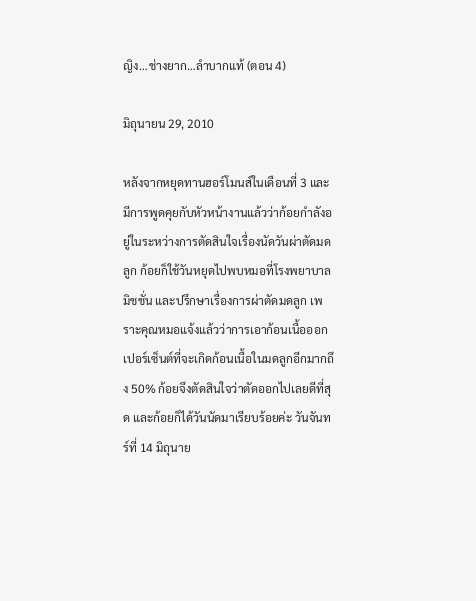ญิง…ช่างยาก…ลำบากแท้ (ตอน 4)

มิถุนายน 29, 2010

หลังจากหยุดทานฮอร์โมนส์ในเดือนที่ 3 และมีการพูดคุยกับหัวหน้างานแล้วว่าก้อยกำลังอยู่ในระหว่างการตัดสินใจเรื่องนัดวันผ่าตัดมดลูก ก้อยก็ใช้วันหยุดไปพบหมอที่โรงพยาบาลมิชชั่น และปรึกษาเรื่องการผ่าตัดมดลูก เพราะคุณหมอแจ้งแล้วว่าการเอาก้อนเนื้อออก เปอร์เซ็นต์ที่จะเกิดก้อนเนื้อในมดลูกอีกมากถึง 50% ก้อยจึงตัดสินใจว่าตัดออกไปเลยดีที่สุด และก้อยก็ได้วันนัดมาเรียบร้อยค่ะ วันจันทร์ที่ 14 มิถุนาย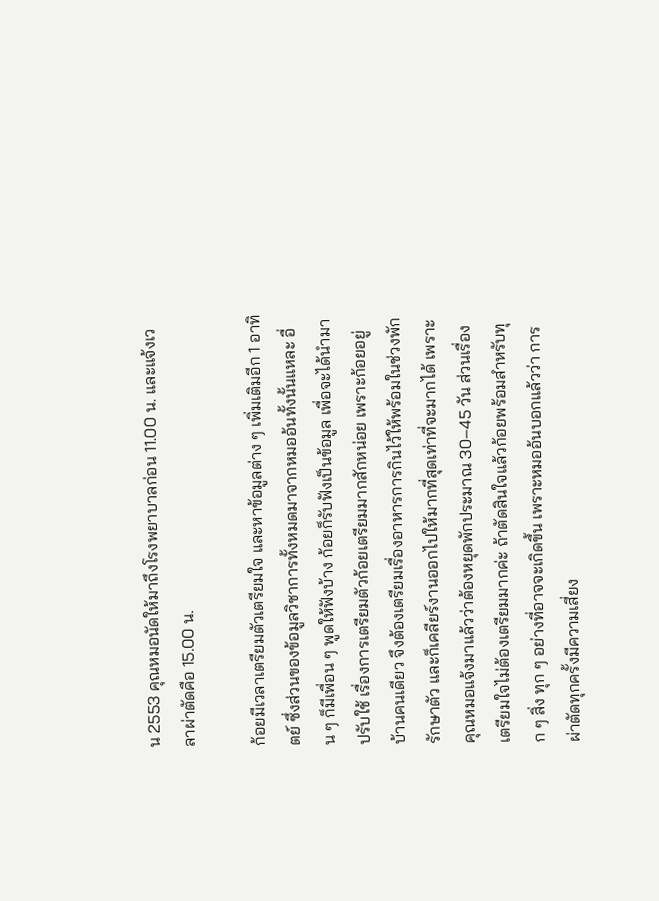น 2553 คุณหมอนัดให้มาถึงโรงพยาบาลก่อน 11.00 น. และแจ้งเวลาผ่าตัดคือ 15.00 น.

ก้อยมีเวลาเตรียมตัวเตรียมใจ และหาข้อมูลต่าง ๆ เพิ่มเติมอีก 1 อาทิตย์ ซึ่งส่วนของข้อมูลวิชาการทั้งหมดมาจากหมออ้นทั้งนั้นแหละ อื่น ๆ ก็มีเพื่อน ๆ พูดให้ฟังบ้าง ก้อยก็รับฟังเป็นข้อมูล เพื่อจะได้นำมาปรับใช้ เรื่องการเตรียมตัวก้อยเตรียมมากสักหน่อย เพราะก้อยอยู่บ้านคนเดียว จึงต้องเตรียมเรื่องอาหารการกินไว้ให้พร้อมในช่วงพักรักษาตัว และก็เคลียร์งานออกไปให้มากที่สุดเท่าที่จะมากได้ เพราะคุณหมอแจ้งมาแล้วว่าต้องหยุดพักประมาณ 30–45 วัน ส่วนเรื่องเตรียมใจไม่ต้องเตรียมมากค่ะ ถ้าตัดสินใจแล้วก้อยพร้อมสำหรับทุก ๆ สิ่ง ทุก ๆ อย่างที่อาจจะเกิดขึ้น เพราะหมออ้นบอกแล้วว่า การผ่าตัดทุกครั้งมีความเสี่ยง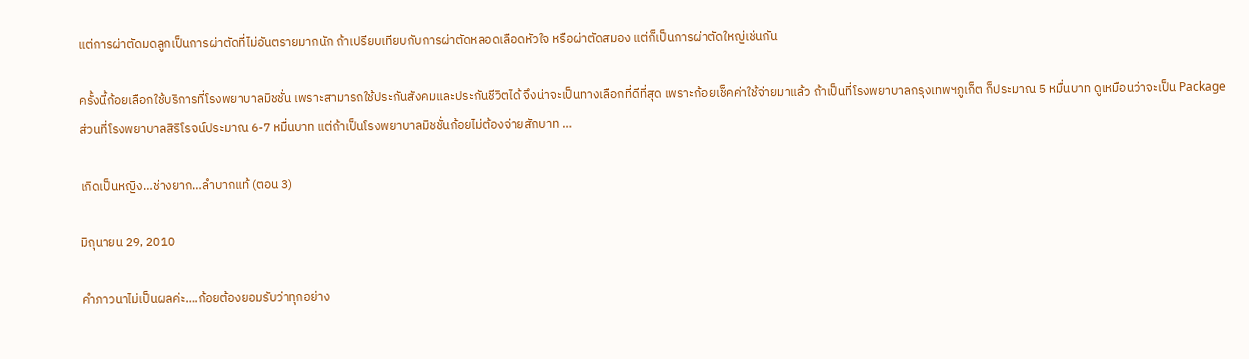แต่การผ่าตัดมดลูกเป็นการผ่าตัดที่ไม่อันตรายมากนัก ถ้าเปรียบเทียบกับการผ่าตัดหลอดเลือดหัวใจ หรือผ่าตัดสมอง แต่ก็เป็นการผ่าตัดใหญ่เช่นกัน

ครั้งนี้ก้อยเลือกใช้บริการที่โรงพยาบาลมิชชั่น เพราะสามารถใช้ประกันสังคมและประกันชีวิตได้ จึงน่าจะเป็นทางเลือกที่ดีที่สุด เพราะก้อยเช็คค่าใช้จ่ายมาแล้ว ถ้าเป็นที่โรงพยาบาลกรุงเทพฯภูเก็ต ก็ประมาณ 5 หมื่นบาท ดูเหมือนว่าจะเป็น Package  ส่วนที่โรงพยาบาลสิริโรจน์ประมาณ 6-7 หมื่นบาท แต่ถ้าเป็นโรงพยาบาลมิชชั่นก้อยไม่ต้องจ่ายสักบาท …

เกิดเป็นหญิง…ช่างยาก…ลำบากแท้ (ตอน 3)

มิถุนายน 29, 2010

คำภาวนาไม่เป็นผลค่ะ….ก้อยต้องยอมรับว่าทุกอย่าง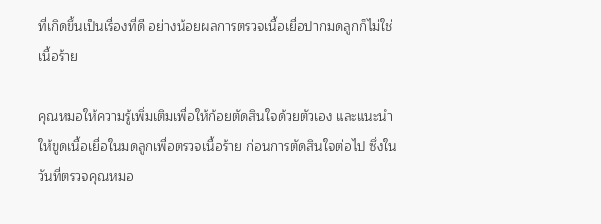ที่เกิดขึ้นเป็นเรื่องที่ดี อย่างน้อยผลการตรวจเนื้อเยื่อปากมดลูกก็ไม่ใช่เนื้อร้าย

คุณหมอให้ความรู้เพิ่มเติมเพื่อให้ก้อยตัดสินใจด้วยตัวเอง และแนะนำให้ขูดเนื้อเยื่อในมดลูกเพื่อตรวจเนื้อร้าย ก่อนการตัดสินใจต่อไป ซึ่งในวันที่ตรวจคุณหมอ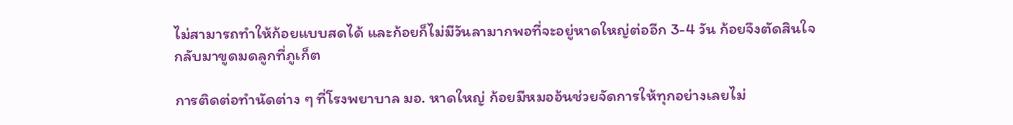ไม่สามารถทำให้ก้อยแบบสดได้ และก้อยก็ไม่มีวันลามากพอที่จะอยู่หาดใหญ่ต่ออีก 3-4 วัน ก้อยจึงตัดสินใจกลับมาขูดมดลูกที่ภูเก็ต

การติดต่อทำนัดต่าง ๆ ที่โรงพยาบาล มอ. หาดใหญ่ ก้อยมีหมออ้นช่วยจัดการให้ทุกอย่างเลยไม่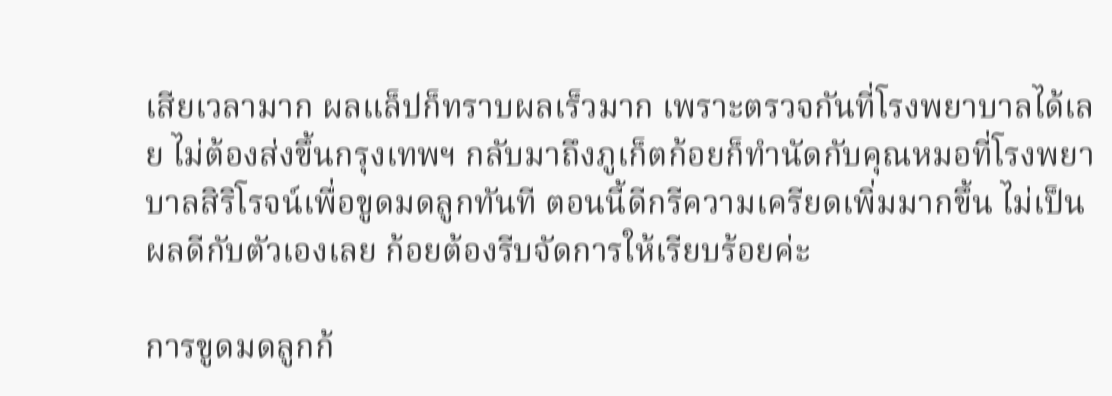เสียเวลามาก ผลแล็ปก็ทราบผลเร็วมาก เพราะตรวจกันที่โรงพยาบาลได้เลย ไม่ต้องส่งขึ้นกรุงเทพฯ กลับมาถึงภูเก็ตก้อยก็ทำนัดกับคุณหมอที่โรงพยาบาลสิริโรจน์เพื่อขูดมดลูกทันที ตอนนี้ดีกรีความเครียดเพิ่มมากขึ้น ไม่เป็นผลดีกับตัวเองเลย ก้อยต้องรีบจัดการให้เรียบร้อยค่ะ

การขูดมดลูกก้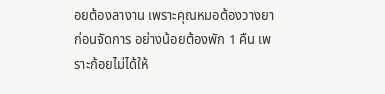อยต้องลางาน เพราะคุณหมอต้องวางยาก่อนจัดการ อย่างน้อยต้องพัก 1 คืน เพราะก้อยไม่ได้ให้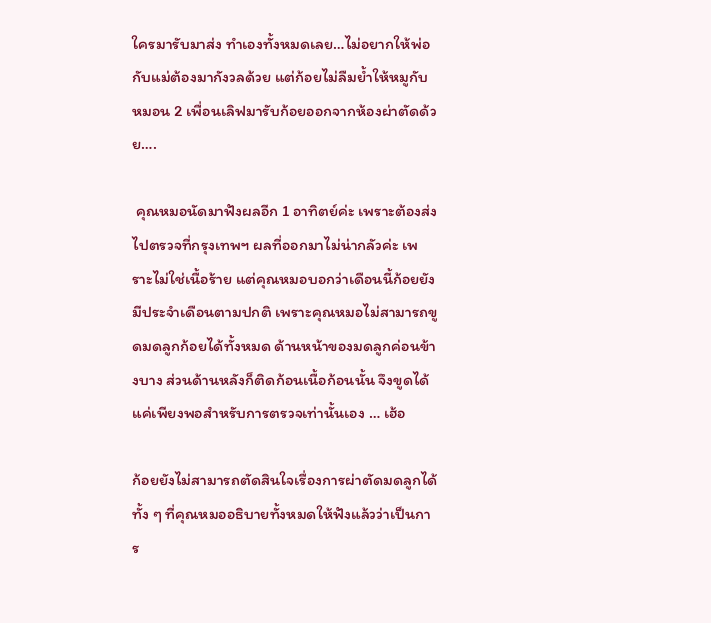ใครมารับมาส่ง ทำเองทั้งหมดเลย…ไม่อยากให้พ่อกับแม่ต้องมากังวลด้วย แต่ก้อยไม่ลืมย้ำให้หมูกับหมอน 2 เพื่อนเลิฟมารับก้อยออกจากห้องผ่าตัดด้วย….

 คุณหมอนัดมาฟังผลอีก 1 อาทิตย์ค่ะ เพราะต้องส่งไปตรวจที่กรุงเทพฯ ผลที่ออกมาไม่น่ากลัวค่ะ เพราะไม่ใช่เนื้อร้าย แต่คุณหมอบอกว่าเดือนนี้ก้อยยังมีประจำเดือนตามปกติ เพราะคุณหมอไม่สามารถขูดมดลูกก้อยได้ทั้งหมด ด้านหน้าของมดลูกค่อนข้างบาง ส่วนด้านหลังก็ติดก้อนเนื้อก้อนนั้น จึงขูดได้แค่เพียงพอสำหรับการตรวจเท่านั้นเอง … เฮ้อ

ก้อยยังไม่สามารถตัดสินใจเรื่องการผ่าตัดมดลูกได้ ทั้ง ๆ ที่คุณหมออธิบายทั้งหมดให้ฟังแล้วว่าเป็นการ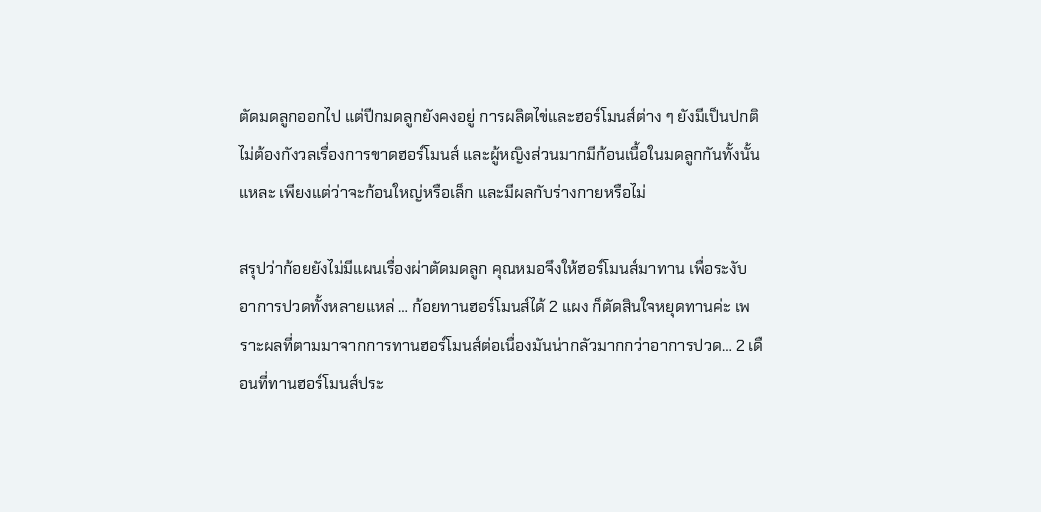ตัดมดลูกออกไป แต่ปีกมดลูกยังคงอยู่ การผลิตไข่และฮอร์โมนส์ต่าง ๆ ยังมีเป็นปกติ ไม่ต้องกังวลเรื่องการขาดฮอร์โมนส์ และผู้หญิงส่วนมากมีก้อนเนื้อในมดลูกกันทั้งนั้นแหละ เพียงแต่ว่าจะก้อนใหญ่หรือเล็ก และมีผลกับร่างกายหรือไม่

สรุปว่าก้อยยังไม่มีแผนเรื่องผ่าตัดมดลูก คุณหมอจึงให้ฮอร์โมนส์มาทาน เพื่อระงับอาการปวดทั้งหลายแหล่ … ก้อยทานฮอร์โมนส์ได้ 2 แผง ก็ตัดสินใจหยุดทานค่ะ เพราะผลที่ตามมาจากการทานฮอร์โมนส์ต่อเนื่องมันน่ากลัวมากกว่าอาการปวด… 2 เดือนที่ทานฮอร์โมนส์ประ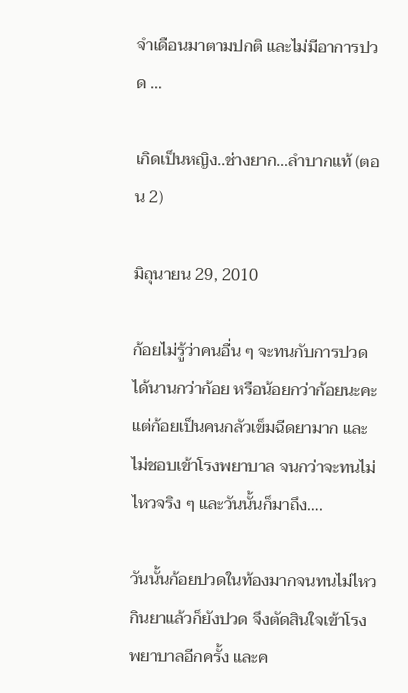จำเดือนมาตามปกติ และไม่มีอาการปวด …

เกิดเป็นหญิง..ช่างยาก…ลำบากแท้ (ตอน 2)

มิถุนายน 29, 2010

ก้อยไม่รู้ว่าคนอื่น ๆ จะทนกับการปวดได้นานกว่าก้อย หรือน้อยกว่าก้อยนะคะ แต่ก้อยเป็นคนกลัวเข็มฉีดยามาก และไม่ชอบเข้าโรงพยาบาล จนกว่าจะทนไม่ไหวจริง ๆ และวันนั้นก็มาถึง….

วันนั้นก้อยปวดในท้องมากจนทนไม่ไหว กินยาแล้วก็ยังปวด จึงตัดสินใจเข้าโรงพยาบาลอีกครั้ง และค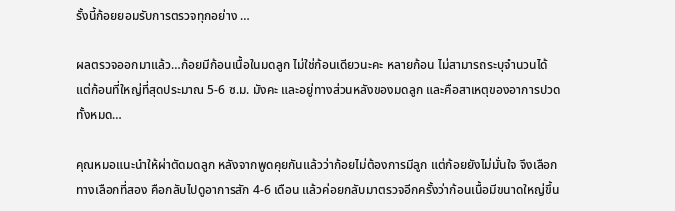รั้งนี้ก้อยยอมรับการตรวจทุกอย่าง …

ผลตรวจออกมาแล้ว…ก้อยมีก้อนเนื้อในมดลูก ไม่ใช่ก้อนเดียวนะคะ หลายก้อน ไม่สามารถระบุจำนวนได้ แต่ก้อนที่ใหญ่ที่สุดประมาณ 5-6 ซ.ม. มังคะ และอยู่ทางส่วนหลังของมดลูก และคือสาเหตุของอาการปวดทั้งหมด…

คุณหมอแนะนำให้ผ่าตัดมดลูก หลังจากพูดคุยกันแล้วว่าก้อยไม่ต้องการมีลูก แต่ก้อยยังไม่มั่นใจ จึงเลือกทางเลือกที่สอง คือกลับไปดูอาการสัก 4-6 เดือน แล้วค่อยกลับมาตรวจอีกครั้งว่าก้อนเนื้อมีขนาดใหญ่ขึ้น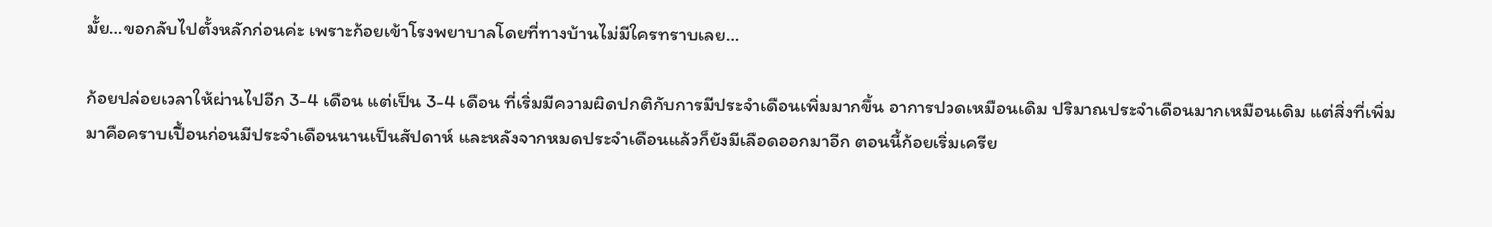มั้ย…ขอกลับไปตั้งหลักก่อนค่ะ เพราะก้อยเข้าโรงพยาบาลโดยที่ทางบ้านไม่มีใครทราบเลย…

ก้อยปล่อยเวลาให้ผ่านไปอีก 3-4 เดือน แต่เป็น 3-4 เดือน ที่เริ่มมีความผิดปกติกับการมีประจำเดือนเพิ่มมากขึ้น อาการปวดเหมือนเดิม ปริมาณประจำเดือนมากเหมือนเดิม แต่สิ่งที่เพิ่มมาคือคราบเปื้อนก่อนมีประจำเดือนนานเป็นสัปดาห์ และหลังจากหมดประจำเดือนแล้วก็ยังมีเลือดออกมาอีก ตอนนี้ก้อยเริ่มเครีย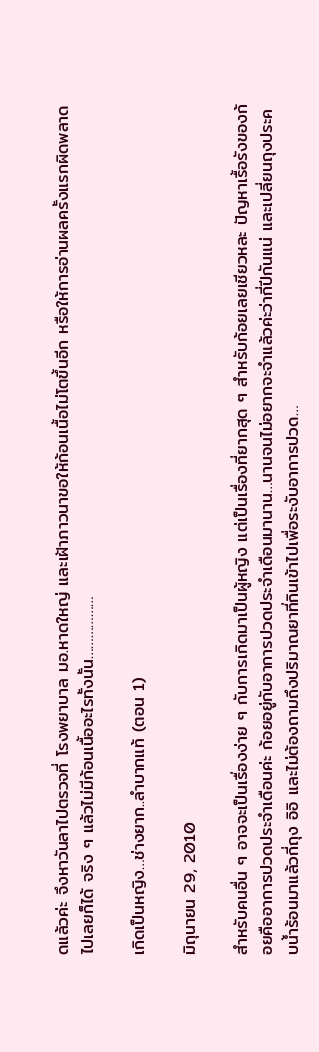ดแล้วค่ะ จึงหาวันลาไปตรวจที่ โรงพยาบาล มอ.หาดใหญ่ และเฝ้าภาวนาขอให้ก้อนเนื้อไม่โตขึ้นอีก หรือให้การอ่านผลครั้งแรกผิดพลาดไปเลยก็ได้ จริง ๆ แล้วไม่มีก้อนเนื้ออะไรทั้งนั้น………………

เกิดเป็นหญิง…ช่างยาก..ลำบากแท้ (ตอน 1)

มิถุนายน 29, 2010

สำหรับคนอื่น ๆ อาจจะเป็นเรื่องง่าย ๆ กับการเกิดมาเป็นผู้หญิง แต่เป็นเรื่องที่ยากสุด ๆ สำหรับก้อยเลยเชียวหละ ปัญหาเรื้อรังของก้อยคืออาการปวดประจำเดือนค่ะ ก้อยอยู่กับอาการปวดประจำเดือนมานาน…นานจนไม่อยากจะจำแล้วค่ะว่ากี่ปีกันแน่ และเปลี่ยนถุงประคบน้ำร้อนมาแล้วกี่ถุง อิอิ และไม่ต้องถามถึงปริมาณยาที่กินเข้าไปเพื่อระงับอาการปวด…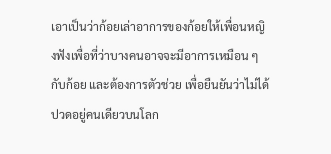เอาเป็นว่าก้อยเล่าอาการของก้อยให้เพื่อนหญิงฟังเพื่อที่ว่าบางคนอาจจะมีอาการเหมือน ๆ กับก้อย และต้องการตัวช่วย เพื่อยืนยันว่าไม่ได้ปวดอยู่คนเดียวบนโลก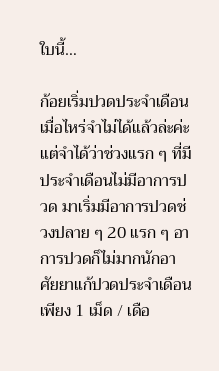ใบนี้…

ก้อยเริ่มปวดประจำเดือนเมื่อไหร่จำไม่ได้แล้วล่ะค่ะ แต่จำได้ว่าช่วงแรก ๆ ที่มีประจำเดือนไม่มีอาการปวด มาเริ่มมีอาการปวดช่วงปลาย ๆ 20 แรก ๆ อาการปวดก็ไม่มากนักอาศัยยาแก้ปวดประจำเดือนเพียง 1 เม็ด / เดือ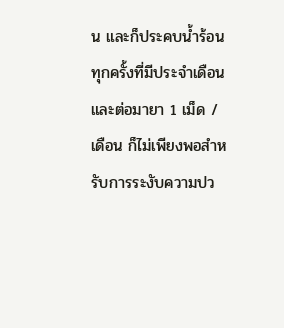น และก็ประคบน้ำร้อนทุกครั้งที่มีประจำเดือน และต่อมายา 1 เม็ด / เดือน ก็ไม่เพียงพอสำหรับการระงับความปว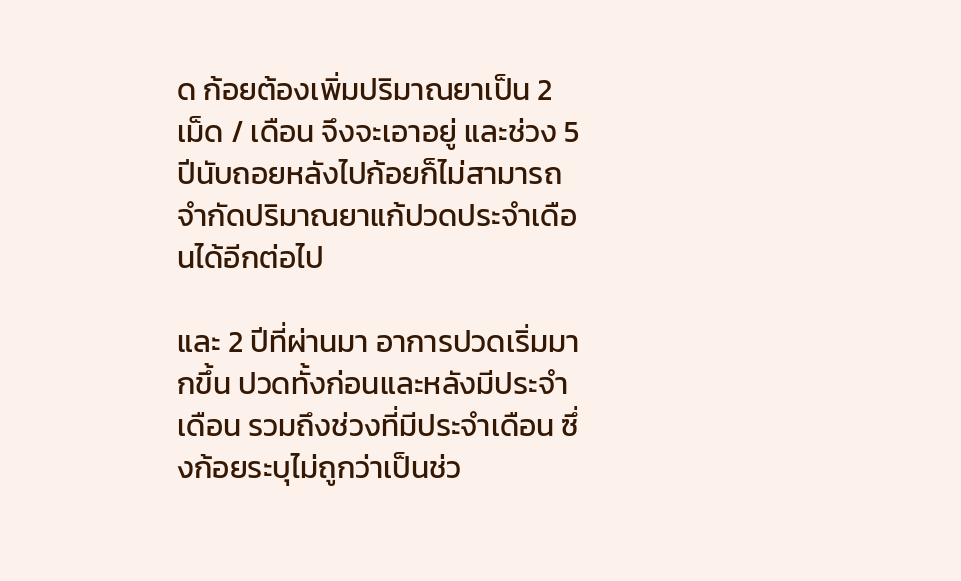ด ก้อยต้องเพิ่มปริมาณยาเป็น 2 เม็ด / เดือน จึงจะเอาอยู่ และช่วง 5 ปีนับถอยหลังไปก้อยก็ไม่สามารถจำกัดปริมาณยาแก้ปวดประจำเดือนได้อีกต่อไป

และ 2 ปีที่ผ่านมา อาการปวดเริ่มมากขึ้น ปวดทั้งก่อนและหลังมีประจำเดือน รวมถึงช่วงที่มีประจำเดือน ซึ่งก้อยระบุไม่ถูกว่าเป็นช่ว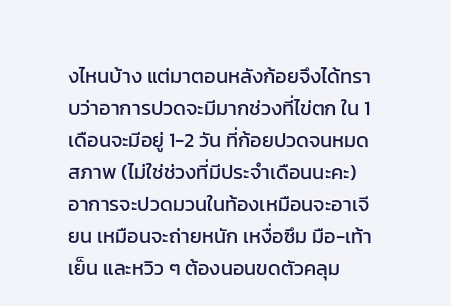งไหนบ้าง แต่มาตอนหลังก้อยจึงได้ทราบว่าอาการปวดจะมีมากช่วงที่ไข่ตก ใน 1 เดือนจะมีอยู่ 1-2 วัน ที่ก้อยปวดจนหมดสภาพ (ไม่ใช่ช่วงที่มีประจำเดือนนะคะ) อาการจะปวดมวนในท้องเหมือนจะอาเจียน เหมือนจะถ่ายหนัก เหงื่อซึม มือ-เท้าเย็น และหวิว ๆ ต้องนอนขดตัวคลุม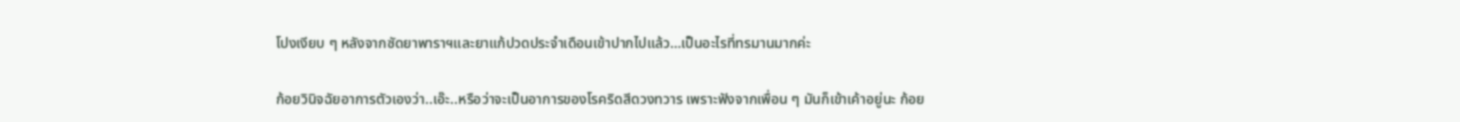โปงเงียบ ๆ หลังจากซัดยาพาราฯและยาแก้ปวดประจำเดือนเข้าปากไปแล้ว…เป็นอะไรที่ทรมานมากค่ะ

ก้อยวินิจฉัยอาการตัวเองว่า..เอ๊ะ..หรือว่าจะเป็นอาการของโรคริดสีดวงทวาร เพราะฟังจากเพื่อน ๆ มันก็เข้าเค้าอยู่นะ ก้อย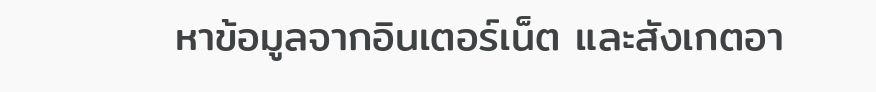หาข้อมูลจากอินเตอร์เน็ต และสังเกตอา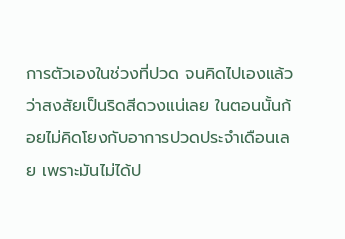การตัวเองในช่วงที่ปวด จนคิดไปเองแล้วว่าสงสัยเป็นริดสีดวงแน่เลย ในตอนนั้นก้อยไม่คิดโยงกับอาการปวดประจำเดือนเลย เพราะมันไม่ได้ป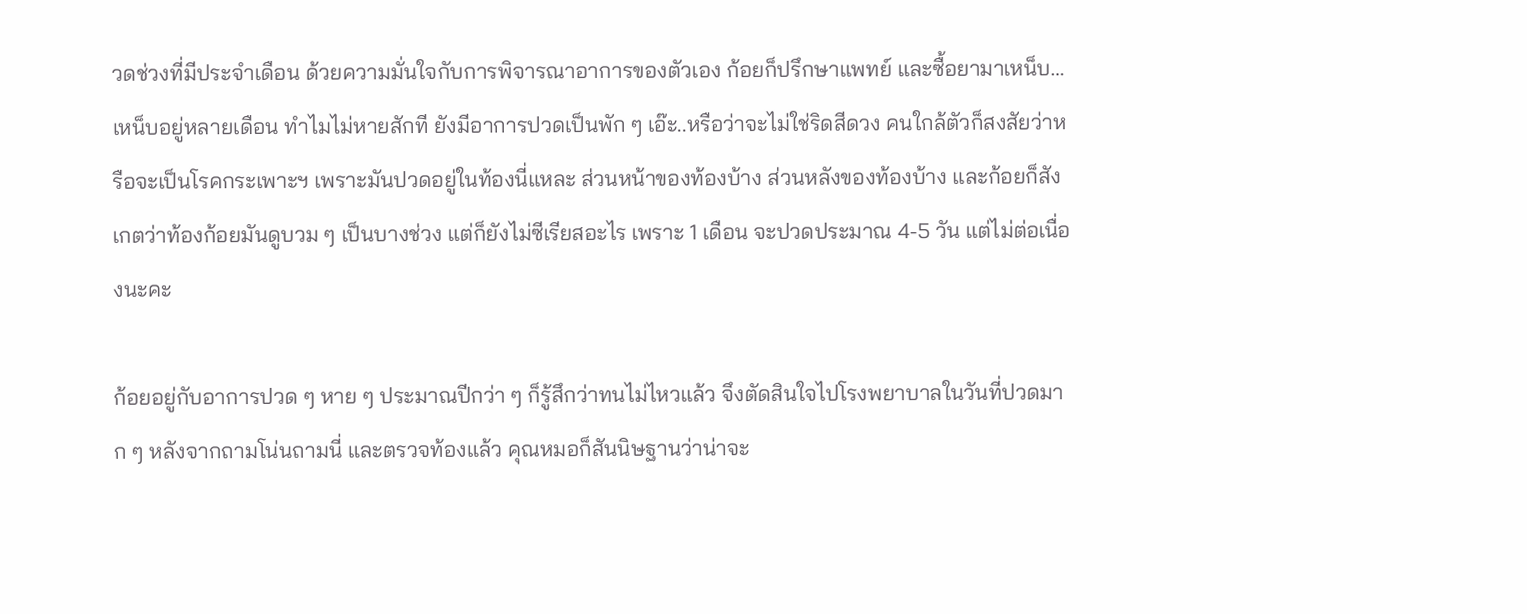วดช่วงที่มีประจำเดือน ด้วยความมั่นใจกับการพิจารณาอาการของตัวเอง ก้อยก็ปรึกษาแพทย์ และซื้อยามาเหน็บ…เหน็บอยู่หลายเดือน ทำไมไม่หายสักที ยังมีอาการปวดเป็นพัก ๆ เอ๊ะ..หรือว่าจะไม่ใช่ริดสีดวง คนใกล้ตัวก็สงสัยว่าหรือจะเป็นโรคกระเพาะฯ เพราะมันปวดอยู่ในท้องนี่แหละ ส่วนหน้าของท้องบ้าง ส่วนหลังของท้องบ้าง และก้อยก็สังเกตว่าท้องก้อยมันดูบวม ๆ เป็นบางช่วง แต่ก็ยังไม่ซีเรียสอะไร เพราะ 1 เดือน จะปวดประมาณ 4-5 วัน แต่ไม่ต่อเนื่องนะคะ

ก้อยอยู่กับอาการปวด ๆ หาย ๆ ประมาณปีกว่า ๆ ก็รู้สึกว่าทนไม่ไหวแล้ว จึงตัดสินใจไปโรงพยาบาลในวันที่ปวดมาก ๆ หลังจากถามโน่นถามนี่ และตรวจท้องแล้ว คุณหมอก็สันนิษฐานว่าน่าจะ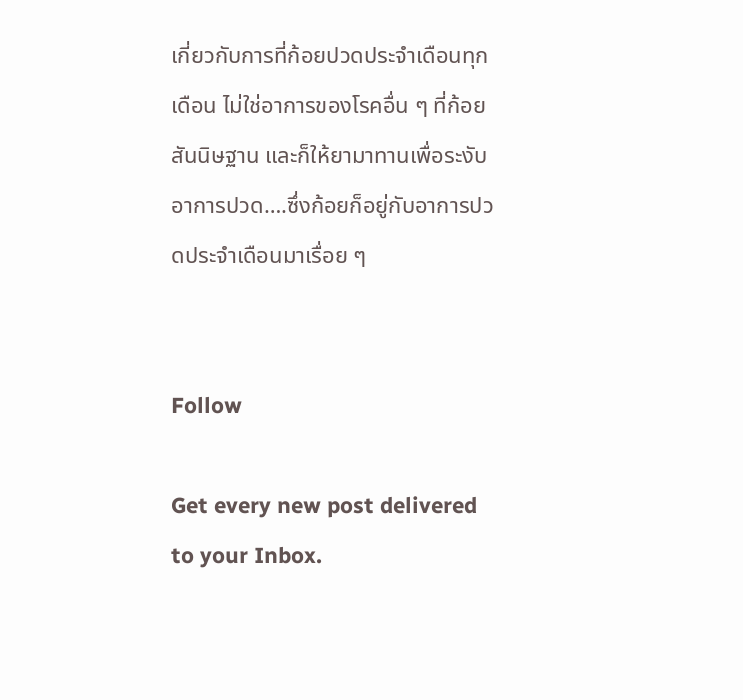เกี่ยวกับการที่ก้อยปวดประจำเดือนทุกเดือน ไม่ใช่อาการของโรคอื่น ๆ ที่ก้อยสันนิษฐาน และก็ให้ยามาทานเพื่อระงับอาการปวด….ซึ่งก้อยก็อยู่กับอาการปวดประจำเดือนมาเรื่อย ๆ


Follow

Get every new post delivered to your Inbox.